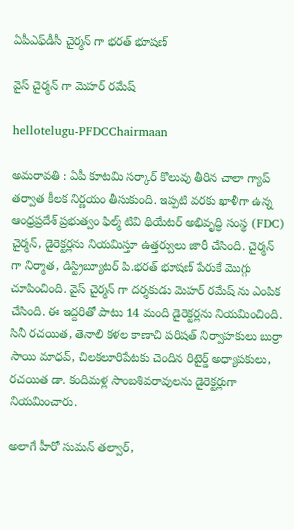ఏపీఎఫ్‌డీసీ చైర్మన్ గా భరత్ భూషణ్

వైస్ చైర్మన్ గా మెహర్ రమేష్

hellotelugu-PFDCChairmaan

అమ‌రావ‌తి : ఏపీ కూట‌మి స‌ర్కార్ కొలువు తీరిన చాలా గ్యాప్ త‌ర్వాత కీల‌క నిర్ణ‌యం తీసుకుంది. ఇప్ప‌టి వ‌ర‌కు ఖాళీగా ఉన్న‌ ఆంధ్రప్రదేశ్ ప్రభుత్వం ఫిల్మ్ టివి థియేటర్ అభివృద్ధి సంస్థ (FDC) చైర్మన్, డైరెక్టర్లను నియమిస్తూ ఉత్తర్వులు జారీ చేసింది. చైర్మన్ గా నిర్మాత, డిస్ట్రిబ్యూటర్ పి.భరత్ భూషణ్ పేరుకే మొగ్గు చూపించింది. వైస్ చైర్మన్ గా దర్శకుడు మెహర్ రమేష్ ను ఎంపిక చేసింది. ఈ ఇద్ద‌రితో పాటు 14 మంది డైరెక్టర్లను నియమించింది. సినీ రచయిత, తెనాలి కళల కాణాచి పరిషత్ నిర్వాహకులు బుర్రా సాయి మాధవ్, చిలకలూరిపేటకు చెందిన రిటైర్డ్ అధ్యాపకులు, రచయిత డా. కందిమళ్ల సాంబశివరావులను డైరెక్టర్లుగా నియమించారు.

అలాగే హీరో సుమన్ తల్వార్,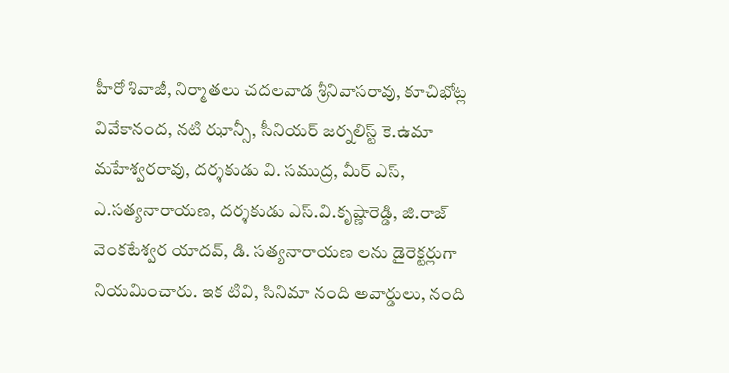హీరో శివాజీ, నిర్మాతలు చదలవాడ శ్రీనివాసరావు, కూచిభోట్ల వివేకానంద, నటి ఝాన్సీ, సీనియర్ జర్నలిస్ట్ కె.ఉమా మహేశ్వరరావు, దర్శకుడు వి. సముద్ర, మీర్ ఎస్, ఎ.సత్యనారాయణ, దర్శకుడు ఎస్.వి.కృష్ణారెడ్డి, జి.రాజ్ వెంకటేశ్వర యాదవ్, డి. సత్యనారాయణ లను డైరెక్టర్లుగా నియమించారు. ఇక టివి, సినిమా నంది అవార్డులు, నంది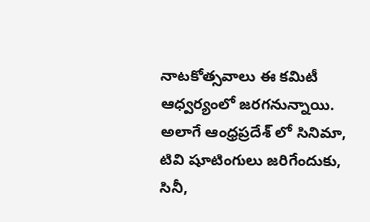నాటకోత్సవాలు ఈ కమిటీ ఆధ్వర్యంలో జరగనున్నాయి. అలాగే ఆంధ్రప్రదేశ్ లో సినిమా, టివి షూటింగులు జరిగేందుకు, సినీ,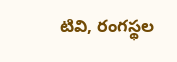టివి, రంగస్థల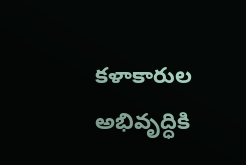కళాకారుల అభివృద్ధికి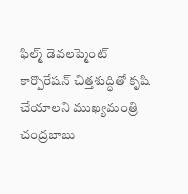ఫిల్మ్ డెవలప్మెంట్ కార్పొరేషన్ చిత్తశుద్ధితో కృషి చేయాలని ముఖ్యమంత్రి చంద్రబాబు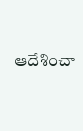ఆదేశించా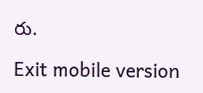రు.

Exit mobile version